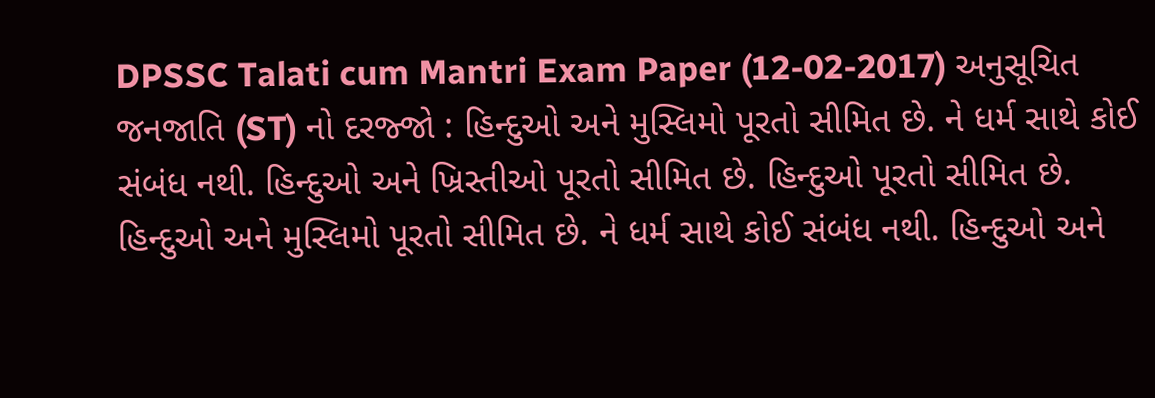DPSSC Talati cum Mantri Exam Paper (12-02-2017) અનુસૂચિત જનજાતિ (ST) નો દરજ્જો : હિન્દુઓ અને મુસ્લિમો પૂરતો સીમિત છે. ને ધર્મ સાથે કોઈ સંબંધ નથી. હિન્દુઓ અને ખ્રિસ્તીઓ પૂરતો સીમિત છે. હિન્દુઓ પૂરતો સીમિત છે. હિન્દુઓ અને મુસ્લિમો પૂરતો સીમિત છે. ને ધર્મ સાથે કોઈ સંબંધ નથી. હિન્દુઓ અને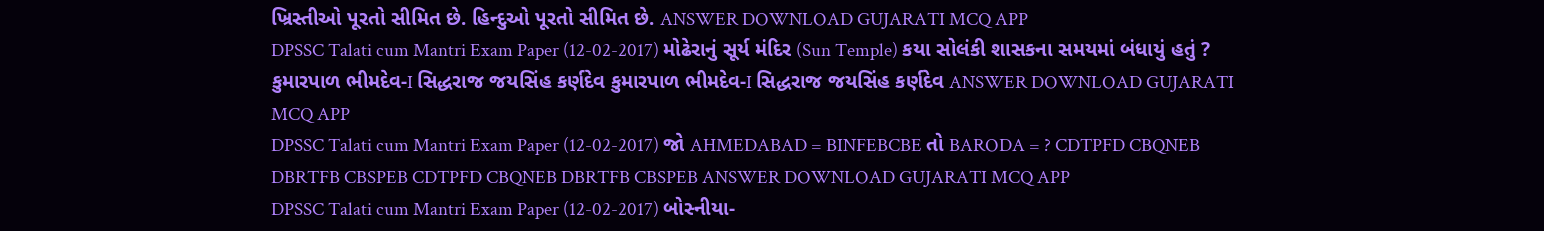ખ્રિસ્તીઓ પૂરતો સીમિત છે. હિન્દુઓ પૂરતો સીમિત છે. ANSWER DOWNLOAD GUJARATI MCQ APP
DPSSC Talati cum Mantri Exam Paper (12-02-2017) મોઢેરાનું સૂર્ય મંદિર (Sun Temple) કયા સોલંકી શાસકના સમયમાં બંધાયું હતું ? કુમારપાળ ભીમદેવ-I સિદ્ધરાજ જયસિંહ કર્ણદેવ કુમારપાળ ભીમદેવ-I સિદ્ધરાજ જયસિંહ કર્ણદેવ ANSWER DOWNLOAD GUJARATI MCQ APP
DPSSC Talati cum Mantri Exam Paper (12-02-2017) જો AHMEDABAD = BINFEBCBE તો BARODA = ? CDTPFD CBQNEB DBRTFB CBSPEB CDTPFD CBQNEB DBRTFB CBSPEB ANSWER DOWNLOAD GUJARATI MCQ APP
DPSSC Talati cum Mantri Exam Paper (12-02-2017) બોસ્નીયા-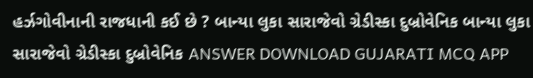હર્ઝગોવીનાની રાજધાની કઈ છે ? બાન્યા લુકા સારાજેવો ગ્રેડીસ્કા દુબ્રોવેનિક બાન્યા લુકા સારાજેવો ગ્રેડીસ્કા દુબ્રોવેનિક ANSWER DOWNLOAD GUJARATI MCQ APP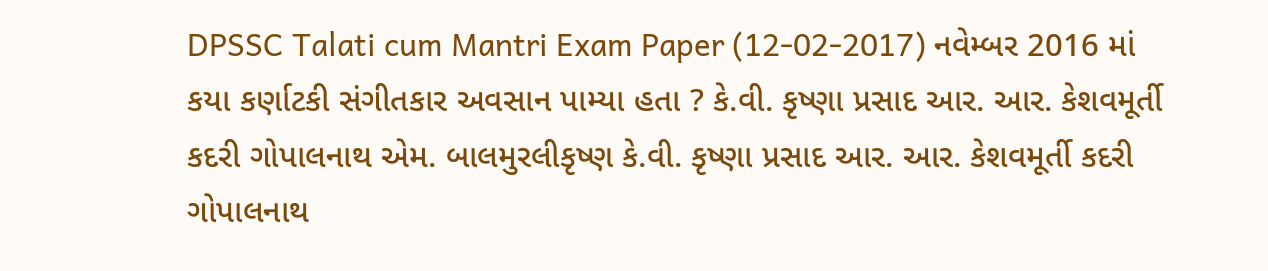DPSSC Talati cum Mantri Exam Paper (12-02-2017) નવેમ્બર 2016 માં કયા કર્ણાટકી સંગીતકાર અવસાન પામ્યા હતા ? કે.વી. કૃષ્ણા પ્રસાદ આર. આર. કેશવમૂર્તી કદરી ગોપાલનાથ એમ. બાલમુરલીકૃષ્ણ કે.વી. કૃષ્ણા પ્રસાદ આર. આર. કેશવમૂર્તી કદરી ગોપાલનાથ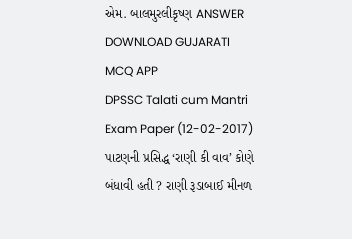એમ. બાલમુરલીકૃષ્ણ ANSWER DOWNLOAD GUJARATI MCQ APP
DPSSC Talati cum Mantri Exam Paper (12-02-2017) પાટણની પ્રસિદ્ધ ‘રાણી કી વાવ’ કોણે બંધાવી હતી ? રાણી રૂડાબાઈ મીનળ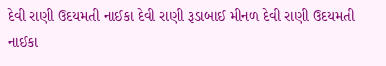દેવી રાણી ઉદયમતી નાઈકા દેવી રાણી રૂડાબાઈ મીનળ દેવી રાણી ઉદયમતી નાઈકા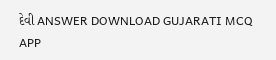દેવી ANSWER DOWNLOAD GUJARATI MCQ APP